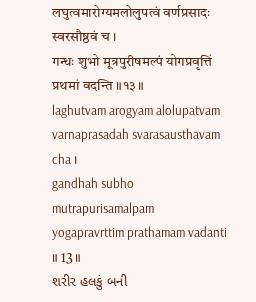लघुत्वमारोग्यमलोलुपत्वं वर्णप्रसादः स्वरसौष्ठवं च ।
गन्धः शुभो मूत्रपुरीषमल्पं योगप्रवृत्तिं प्रथमां वदन्ति ॥१३॥
laghutvam arogyam alolupatvam
varnaprasadah svarasausthavam cha ।
gandhah subho mutrapurisamalpam
yogapravrttim prathamam vadanti ॥ 13॥
શરીર હલકું બની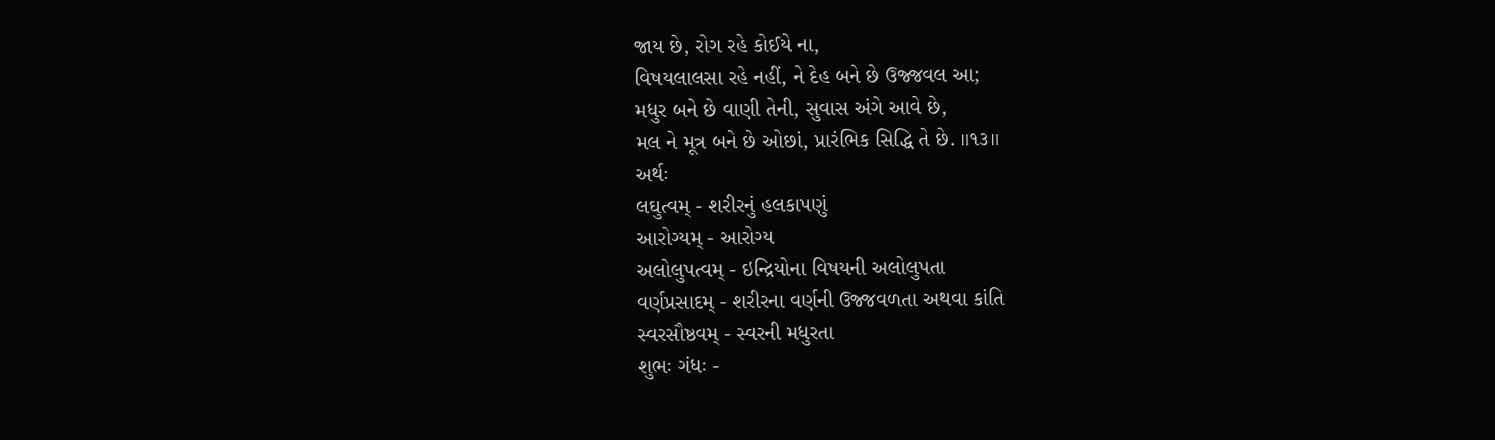જાય છે, રોગ રહે કોઈયે ના,
વિષયલાલસા રહે નહીં, ને દેહ બને છે ઉજ્જવલ આ;
મધુર બને છે વાણી તેની, સુવાસ અંગે આવે છે,
મલ ને મૂત્ર બને છે ઓછાં, પ્રારંભિક સિદ્ધિ તે છે. ॥૧૩॥
અર્થઃ
લઘુત્વમ્ - શરીરનું હલકાપણું
આરોગ્યમ્ - આરોગ્ય
અલોલુપત્વમ્ - ઇન્દ્રિયોના વિષયની અલોલુપતા
વર્ણપ્રસાદમ્ - શરીરના વર્ણની ઉજ્જવળતા અથવા કાંતિ
સ્વરસૌષ્ઠવમ્ - સ્વરની મધુરતા
શુભઃ ગંધઃ -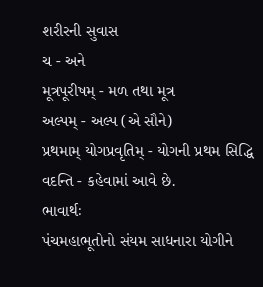શરીરની સુવાસ
ચ - અને
મૂત્રપૂરીષમ્ - મળ તથા મૂત્ર
અલ્પમ્ - અલ્પ (એ સૌને)
પ્રથમામ્ યોગપ્રવૃતિમ્ - યોગની પ્રથમ સિદ્ધિ
વદન્તિ - કહેવામાં આવે છે.
ભાવાર્થઃ
પંચમહાભૂતોનો સંયમ સાધનારા યોગીને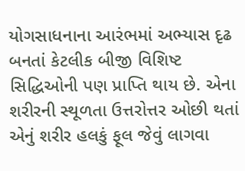યોગસાધનાના આરંભમાં અભ્યાસ દૃઢ બનતાં કેટલીક બીજી વિશિષ્ટ સિદ્ધિઓની પણ પ્રાપ્તિ થાય છે. એના શરીરની સ્થૂળતા ઉત્તરોત્તર ઓછી થતાં એનું શરીર હલકું ફૂલ જેવું લાગવા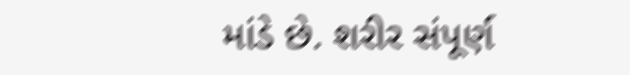માંડે છે. શરીર સંપૂર્ણ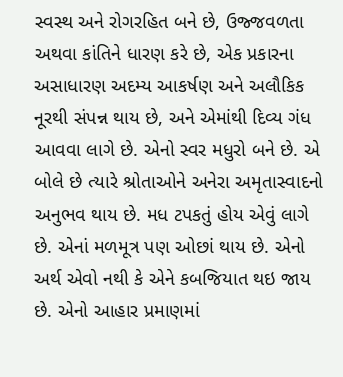સ્વસ્થ અને રોગરહિત બને છે, ઉજ્જવળતા અથવા કાંતિને ધારણ કરે છે, એક પ્રકારના અસાધારણ અદમ્ય આકર્ષણ અને અલૌકિક નૂરથી સંપન્ન થાય છે, અને એમાંથી દિવ્ય ગંધ આવવા લાગે છે. એનો સ્વર મધુરો બને છે. એ બોલે છે ત્યારે શ્રોતાઓને અનેરા અમૃતાસ્વાદનો અનુભવ થાય છે. મધ ટપકતું હોય એવું લાગે છે. એનાં મળમૂત્ર પણ ઓછાં થાય છે. એનો અર્થ એવો નથી કે એને કબજિયાત થઇ જાય છે. એનો આહાર પ્રમાણમાં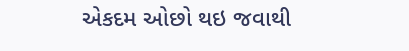એકદમ ઓછો થઇ જવાથી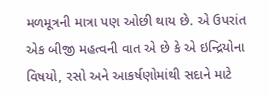મળમૂત્રની માત્રા પણ ઓછી થાય છે. એ ઉપરાંત એક બીજી મહત્વની વાત એ છે કે એ ઇન્દ્રિયોના વિષયો, રસો અને આકર્ષણોમાંથી સદાને માટે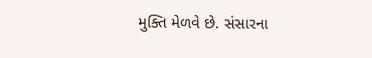મુક્તિ મેળવે છે. સંસારના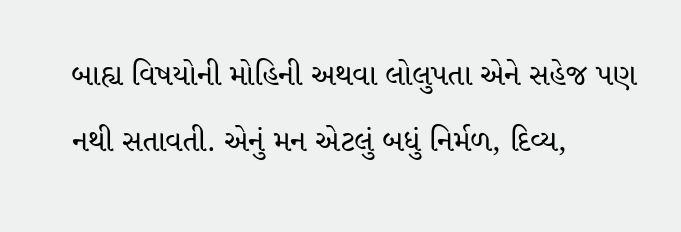બાહ્ય વિષયોની મોહિની અથવા લોલુપતા એને સહેજ પણ નથી સતાવતી. એનું મન એટલું બધું નિર્મળ, દિવ્ય,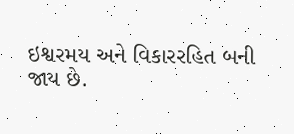ઇશ્વરમય અને વિકારરહિત બની જાય છે.